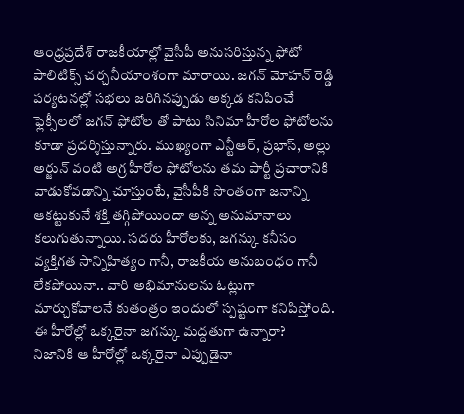ఆంధ్రప్రదేశ్ రాజకీయాల్లో వైసీపీ అనుసరిస్తున్న ఫోటో పాలిటిక్స్ చర్చనీయాంశంగా మారాయి. జగన్ మోహన్ రెడ్డి పర్యటనల్లో సభలు జరిగినప్పుడు అక్కడ కనిపించే ఫ్లెక్సీలలో జగన్ ఫోటోల తో పాటు సినిమా హీరోల ఫోటోలను కూడా ప్రదర్శిస్తున్నారు. ముఖ్యంగా ఎన్టీఆర్, ప్రభాస్, అల్లు అర్జున్ వంటి అగ్ర హీరోల ఫోటోలను తమ పార్టీ ప్రచారానికి వాడుకోవడాన్ని చూస్తుంటే, వైసీపీకి సొంతంగా జనాన్ని ఆకట్టుకునే శక్తి తగ్గిపోయిందా అన్న అనుమానాలు కలుగుతున్నాయి. సదరు హీరోలకు, జగన్కు కనీసం వ్యక్తిగత సాన్నిహిత్యం గానీ, రాజకీయ అనుబంధం గానీ లేకపోయినా.. వారి అభిమానులను ఓట్లుగా మార్చుకోవాలనే కుతంత్రం ఇందులో స్పష్టంగా కనిపిస్తోంది.
ఈ హీరోల్లో ఒక్కరైనా జగన్కు మద్దతుగా ఉన్నారా?
నిజానికి ఆ హీరోల్లో ఒక్కరైనా ఎప్పుడైనా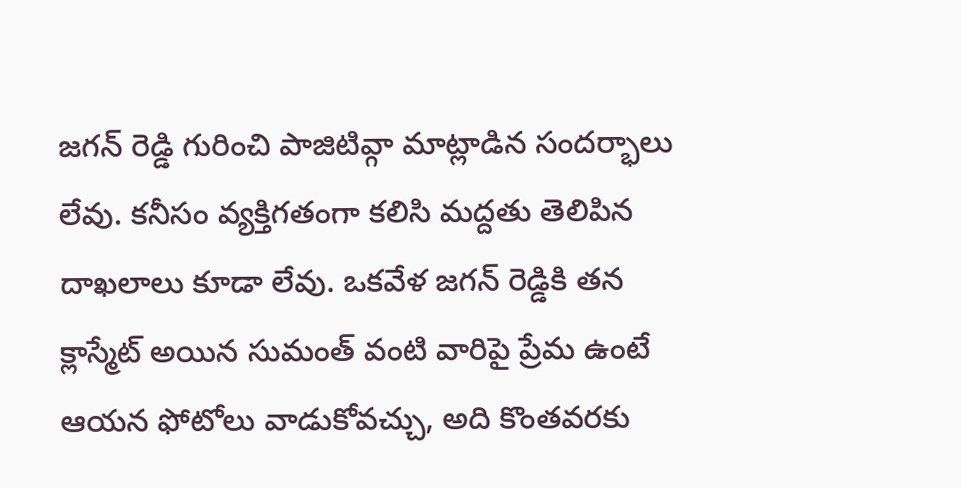జగన్ రెడ్డి గురించి పాజిటివ్గా మాట్లాడిన సందర్భాలు లేవు. కనీసం వ్యక్తిగతంగా కలిసి మద్దతు తెలిపిన దాఖలాలు కూడా లేవు. ఒకవేళ జగన్ రెడ్డికి తన క్లాస్మేట్ అయిన సుమంత్ వంటి వారిపై ప్రేమ ఉంటే ఆయన ఫోటోలు వాడుకోవచ్చు, అది కొంతవరకు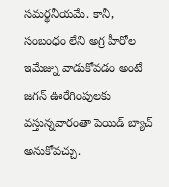సమర్థనీయమే. కానీ, సంబంధం లేని అగ్ర హీరోల ఇమేజ్ను వాడుకోవడం అంటే జగన్ ఊరేగింపులకు వస్తున్నవారంతా పెయిడ్ బ్యాచ్ అనుకోవచ్చు.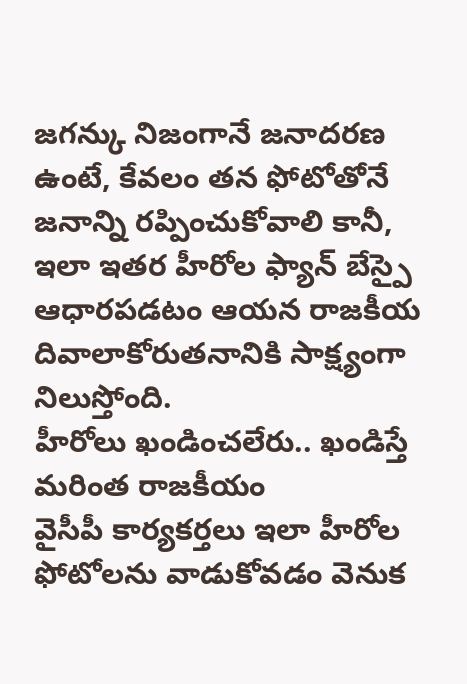జగన్కు నిజంగానే జనాదరణ ఉంటే, కేవలం తన ఫోటోతోనే జనాన్ని రప్పించుకోవాలి కానీ, ఇలా ఇతర హీరోల ఫ్యాన్ బేస్పై ఆధారపడటం ఆయన రాజకీయ దివాలాకోరుతనానికి సాక్ష్యంగా నిలుస్తోంది.
హీరోలు ఖండించలేరు.. ఖండిస్తే మరింత రాజకీయం
వైసీపీ కార్యకర్తలు ఇలా హీరోల ఫోటోలను వాడుకోవడం వెనుక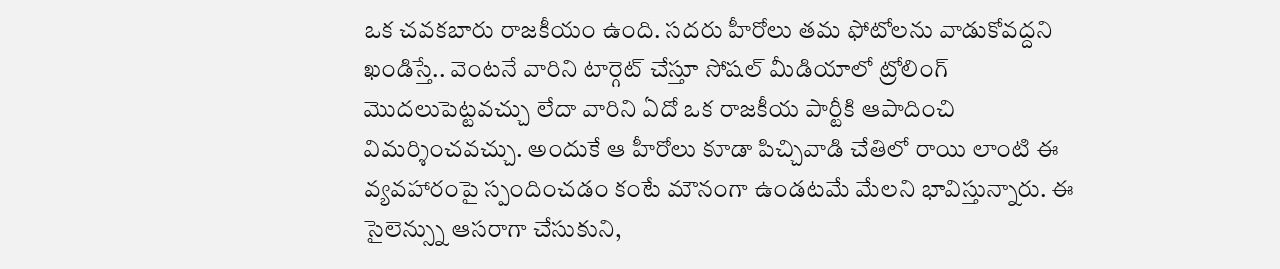ఒక చవకబారు రాజకీయం ఉంది. సదరు హీరోలు తమ ఫోటోలను వాడుకోవద్దని ఖండిస్తే.. వెంటనే వారిని టార్గెట్ చేస్తూ సోషల్ మీడియాలో ట్రోలింగ్ మొదలుపెట్టవచ్చు లేదా వారిని ఏదో ఒక రాజకీయ పార్టీకి ఆపాదించి విమర్శించవచ్చు. అందుకే ఆ హీరోలు కూడా పిచ్చివాడి చేతిలో రాయి లాంటి ఈ వ్యవహారంపై స్పందించడం కంటే మౌనంగా ఉండటమే మేలని భావిస్తున్నారు. ఈ సైలెన్స్ను ఆసరాగా చేసుకుని,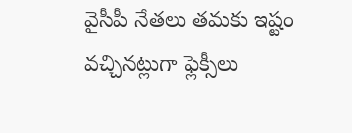వైసీపీ నేతలు తమకు ఇష్టం వచ్చినట్లుగా ఫ్లెక్సీలు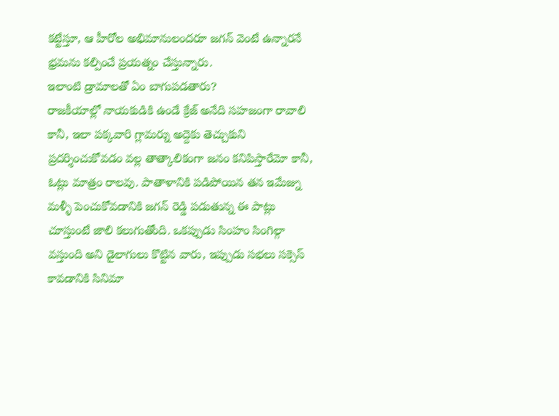కట్టేస్తూ, ఆ హీరోల అభిమానులందరూ జగన్ వెంటే ఉన్నారనే భ్రమను కల్పించే ప్రయత్నం చేస్తున్నారు.
ఇలాంటి డ్రామాలతో ఏం బాగుపడతారు?
రాజకీయాల్లో నాయకుడికి ఉండే క్రేజ్ అనేది సహజంగా రావాలి కానీ, ఇలా పక్కవారి గ్లామర్ను అద్దెకు తెచ్చుకుని ప్రదర్శించుకోవడం వల్ల తాత్కాలికంగా జనం కనిపిస్తారేమో కానీ, ఓట్లు మాత్రం రాలవు. పాతాళానికి పడిపోయిన తన ఇమేజ్ను మళ్ళీ పెంచుకోవడానికి జగన్ రెడ్డి పడుతున్న ఈ పాట్లు చూస్తుంటే జాలి కలుగుతోంది. ఒకప్పుడు సింహం సింగిల్గా వస్తుంది అని డైలాగులు కొట్టిన వారు, ఇప్పుడు సభలు సక్సెస్ కావడానికి సినిమా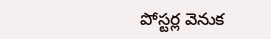పోస్టర్ల వెనుక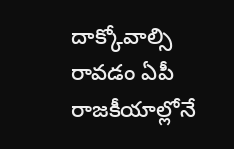దాక్కోవాల్సి రావడం ఏపీ రాజకీయాల్లోనే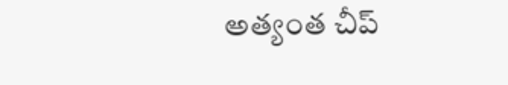అత్యంత చీప్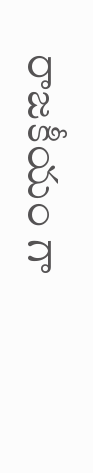రాజకీయం గా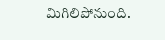మిగిలిపోనుంది.